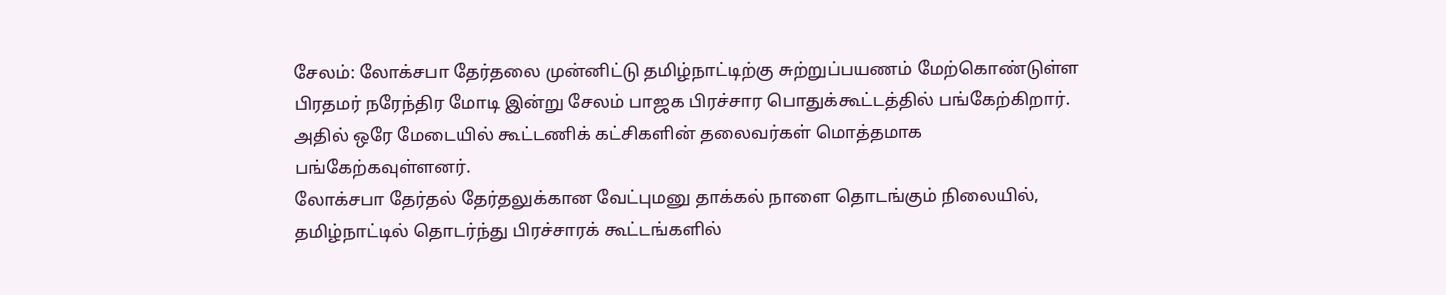சேலம்: லோக்சபா தேர்தலை முன்னிட்டு தமிழ்நாட்டிற்கு சுற்றுப்பயணம் மேற்கொண்டுள்ள பிரதமர் நரேந்திர மோடி இன்று சேலம் பாஜக பிரச்சார பொதுக்கூட்டத்தில் பங்கேற்கிறார். அதில் ஒரே மேடையில் கூட்டணிக் கட்சிகளின் தலைவர்கள் மொத்தமாக பங்கேற்கவுள்ளனர்.
லோக்சபா தேர்தல் தேர்தலுக்கான வேட்புமனு தாக்கல் நாளை தொடங்கும் நிலையில், தமிழ்நாட்டில் தொடர்ந்து பிரச்சாரக் கூட்டங்களில்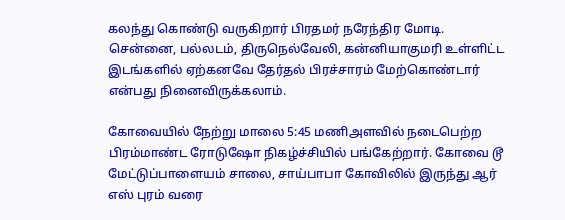கலந்து கொண்டு வருகிறார் பிரதமர் நரேந்திர மோடி. சென்னை, பல்லடம், திருநெல்வேலி, கன்னியாகுமரி உள்ளிட்ட இடங்களில் ஏற்கனவே தேர்தல் பிரச்சாரம் மேற்கொண்டார் என்பது நினைவிருக்கலாம்.

கோவையில் நேற்று மாலை 5:45 மணிஅளவில் நடைபெற்ற பிரம்மாண்ட ரோடுஷோ நிகழ்ச்சியில் பங்கேற்றார். கோவை டூ மேட்டுப்பாளையம் சாலை, சாய்பாபா கோவிலில் இருந்து ஆர் எஸ் புரம் வரை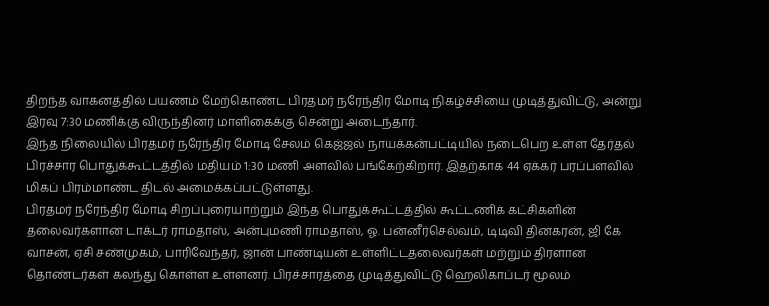திறந்த வாகனத்தில் பயணம் மேற்கொண்ட பிரதமர் நரேந்திர மோடி நிகழ்ச்சியை முடித்துவிட்டு, அன்று இரவு 7:30 மணிக்கு விருந்தினர் மாளிகைக்கு சென்று அடைந்தார்.
இந்த நிலையில் பிரதமர் நரேந்திர மோடி சேலம் கெஜ்ஜல் நாயக்கன்பட்டியில் நடைபெற உள்ள தேர்தல் பிரச்சார பொதுக்கூட்டத்தில் மதியம் 1:30 மணி அளவில் பங்கேற்கிறார். இதற்காக 44 ஏக்கர் பரப்பளவில் மிகப் பிரம்மாண்ட திடல் அமைக்கப்பட்டுள்ளது.
பிரதமர் நரேந்திர மோடி சிறப்புரையாற்றும் இந்த பொதுக்கூட்டத்தில் கூட்டணிக் கட்சிகளின் தலைவர்களான டாக்டர் ராமதாஸ், அன்புமணி ராமதாஸ், ஓ. பன்னீர்செல்வம், டிடிவி தினகரன், ஜி கே வாசன், ஏசி சண்முகம், பாரிவேந்தர், ஜான் பாண்டியன் உள்ளிட்டதலைவர்கள் மற்றும் திரளான தொண்டர்கள் கலந்து கொள்ள உள்ளனர். பிரச்சாரத்தை முடித்துவிட்டு ஹெலிகாப்டர் மூலம்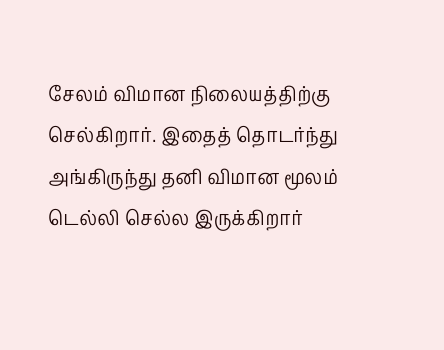சேலம் விமான நிலையத்திற்கு செல்கிறார். இதைத் தொடர்ந்து அங்கிருந்து தனி விமான மூலம் டெல்லி செல்ல இருக்கிறார்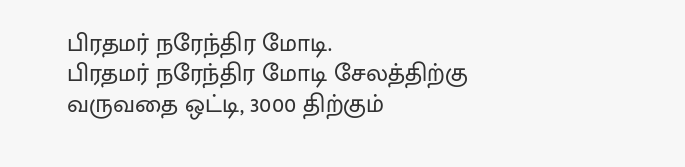பிரதமர் நரேந்திர மோடி.
பிரதமர் நரேந்திர மோடி சேலத்திற்கு வருவதை ஒட்டி, 3000 திற்கும்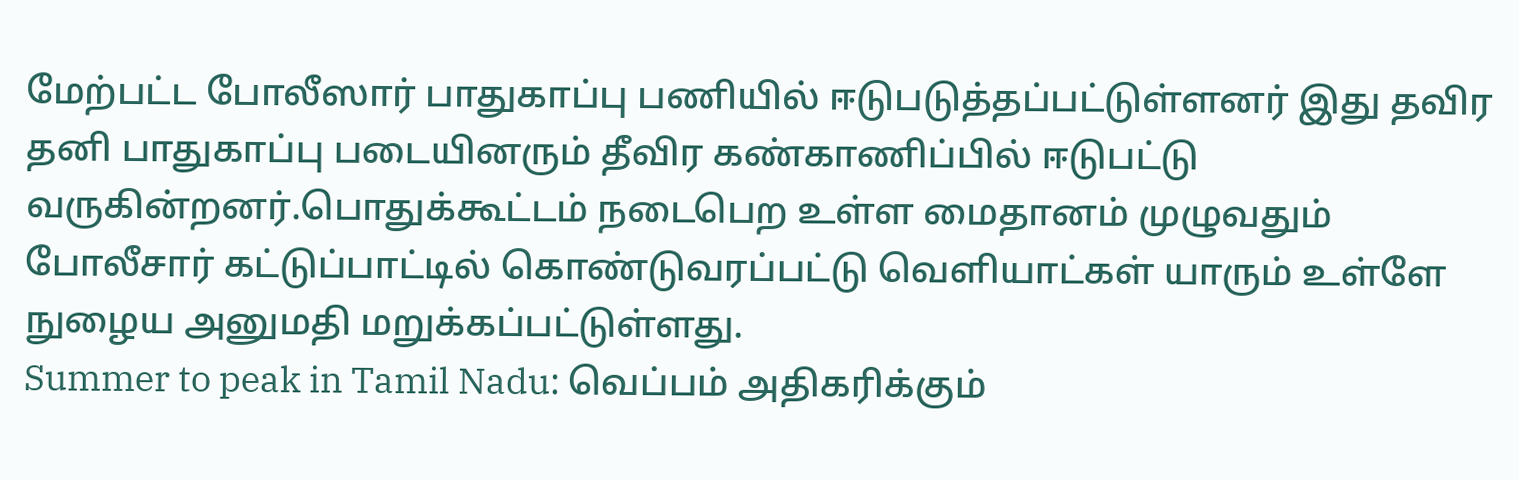மேற்பட்ட போலீஸார் பாதுகாப்பு பணியில் ஈடுபடுத்தப்பட்டுள்ளனர் இது தவிர தனி பாதுகாப்பு படையினரும் தீவிர கண்காணிப்பில் ஈடுபட்டு வருகின்றனர்.பொதுக்கூட்டம் நடைபெற உள்ள மைதானம் முழுவதும் போலீசார் கட்டுப்பாட்டில் கொண்டுவரப்பட்டு வெளியாட்கள் யாரும் உள்ளே நுழைய அனுமதி மறுக்கப்பட்டுள்ளது.
Summer to peak in Tamil Nadu: வெப்பம் அதிகரிக்கும்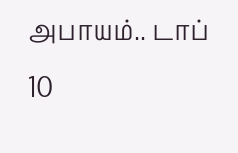அபாயம்.. டாப் 10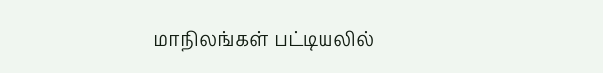மாநிலங்கள் பட்டியலில்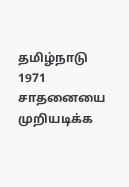தமிழ்நாடு
1971 சாதனையை முறியடிக்க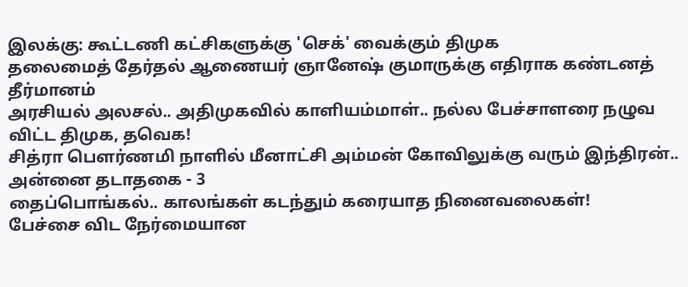இலக்கு: கூட்டணி கட்சிகளுக்கு 'செக்' வைக்கும் திமுக
தலைமைத் தேர்தல் ஆணையர் ஞானேஷ் குமாருக்கு எதிராக கண்டனத் தீர்மானம்
அரசியல் அலசல்.. அதிமுகவில் காளியம்மாள்.. நல்ல பேச்சாளரை நழுவ விட்ட திமுக, தவெக!
சித்ரா பௌர்ணமி நாளில் மீனாட்சி அம்மன் கோவிலுக்கு வரும் இந்திரன்.. அன்னை தடாதகை - 3
தைப்பொங்கல்.. காலங்கள் கடந்தும் கரையாத நினைவலைகள்!
பேச்சை விட நேர்மையான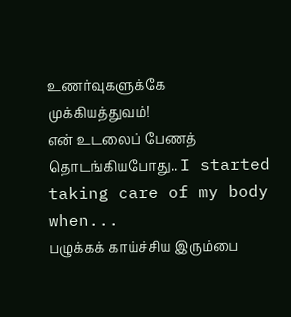உணர்வுகளுக்கே முக்கியத்துவம்!
என் உடலைப் பேணத் தொடங்கியபோது.. I started taking care of my body when...
பழுக்கக் காய்ச்சிய இரும்பை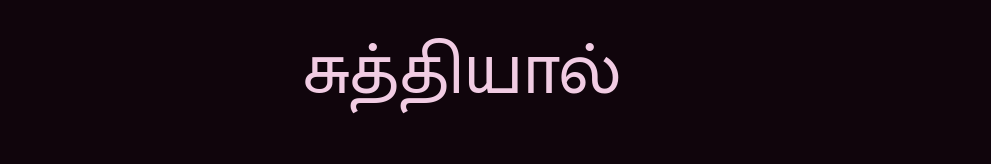சுத்தியால்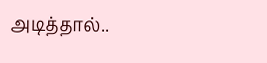அடித்தால்..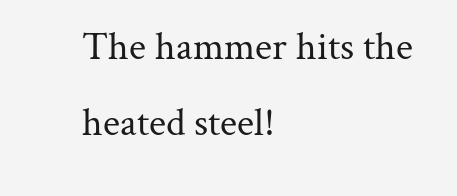The hammer hits the heated steel!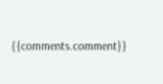{{comments.comment}}